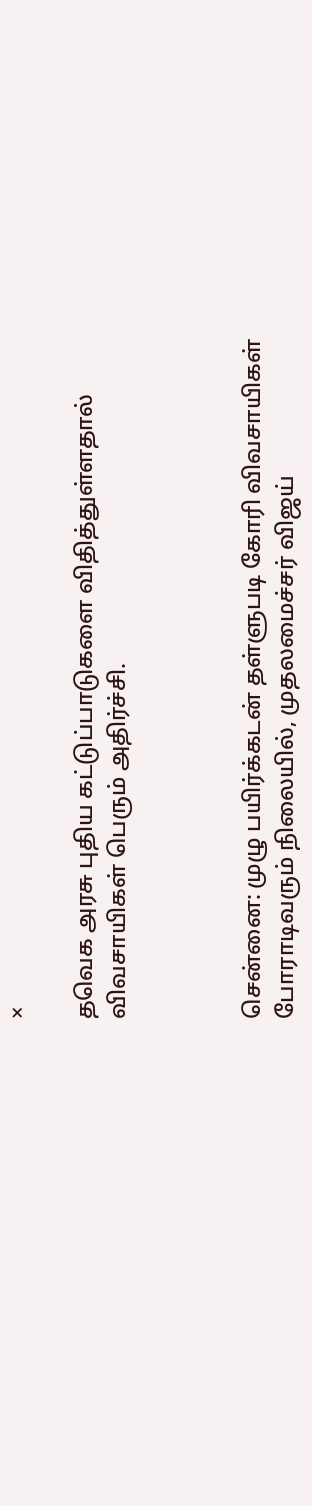×

தவெக அரசு புதிய கட்டுப்பாடுகளை விதித்துள்ளதால் விவசாயிகள் பெரும் அதிர்ச்சி.



சென்னை: முழு பயிர்க்கடன் தள்ளுபடி கோரி விவசாயிகள் போராடிவரும் நிலையில், முதலமைச்சர் விஜய்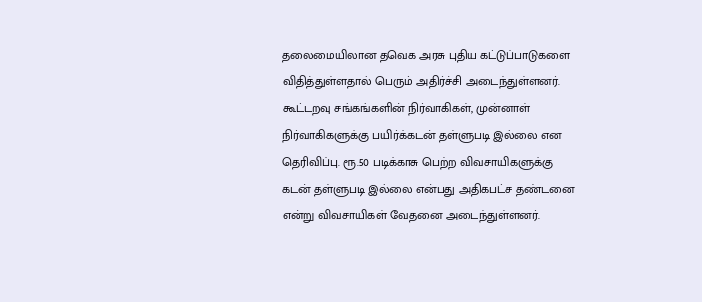தலைமையிலான தவெக அரசு புதிய கட்டுப்பாடுகளை விதித்துள்ளதால் பெரும் அதிர்ச்சி அடைந்துள்ளனர்.  கூட்டறவு சங்கங்களின் நிர்வாகிகள், முன்னாள் நிர்வாகிகளுக்கு பயிர்க்கடன் தள்ளுபடி இல்லை என தெரிவிப்பு. ரூ.50 படிக்காசு பெற்ற விவசாயிகளுக்கு கடன் தள்ளுபடி இல்லை என்பது அதிகபட்ச தண்டனை என்று விவசாயிகள் வேதனை அடைந்துள்ளனர்.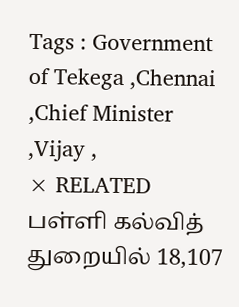Tags : Government of Tekega ,Chennai ,Chief Minister ,Vijay ,
× RELATED பள்ளி கல்வித் துறையில் 18,107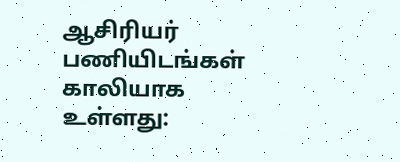ஆசிரியர் பணியிடங்கள் காலியாக உள்ளது: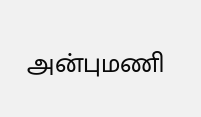அன்புமணி